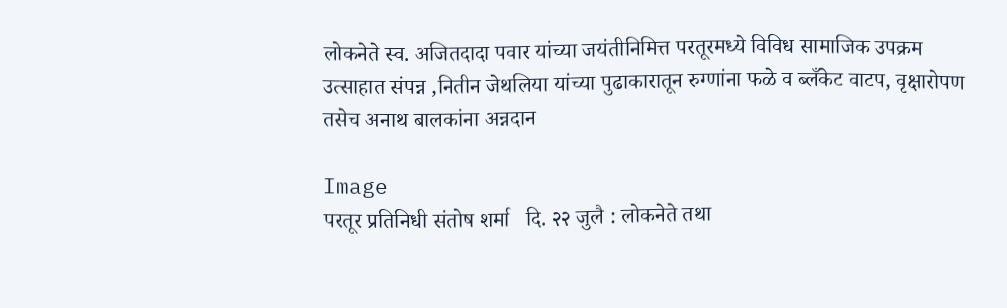लोकनेते स्व. अजितदादा पवार यांच्या जयंतीनिमित्त परतूरमध्ये विविध सामाजिक उपक्रम उत्साहात संपन्न ,नितीन जेथलिया यांच्या पुढाकारातून रुग्णांना फळे व ब्लँकेट वाटप, वृक्षारोपण तसेच अनाथ बालकांना अन्नदान

Image
परतूर प्रतिनिधी संतोष शर्मा   दि. २२ जुलै : लोकनेते तथा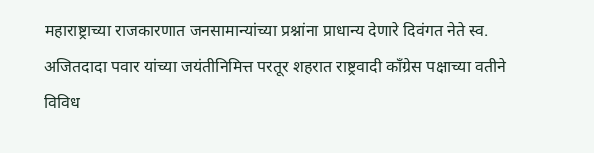महाराष्ट्राच्या राजकारणात जनसामान्यांच्या प्रश्नांना प्राधान्य देणारे दिवंगत नेते स्व. अजितदादा पवार यांच्या जयंतीनिमित्त परतूर शहरात राष्ट्रवादी काँग्रेस पक्षाच्या वतीने विविध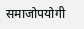समाजोपयोगी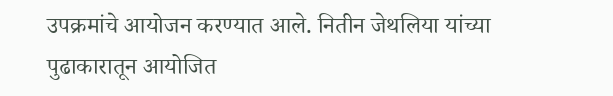उपक्रमांचे आयोजन करण्यात आले. नितीन जेथलिया यांच्या पुढाकारातून आयोजित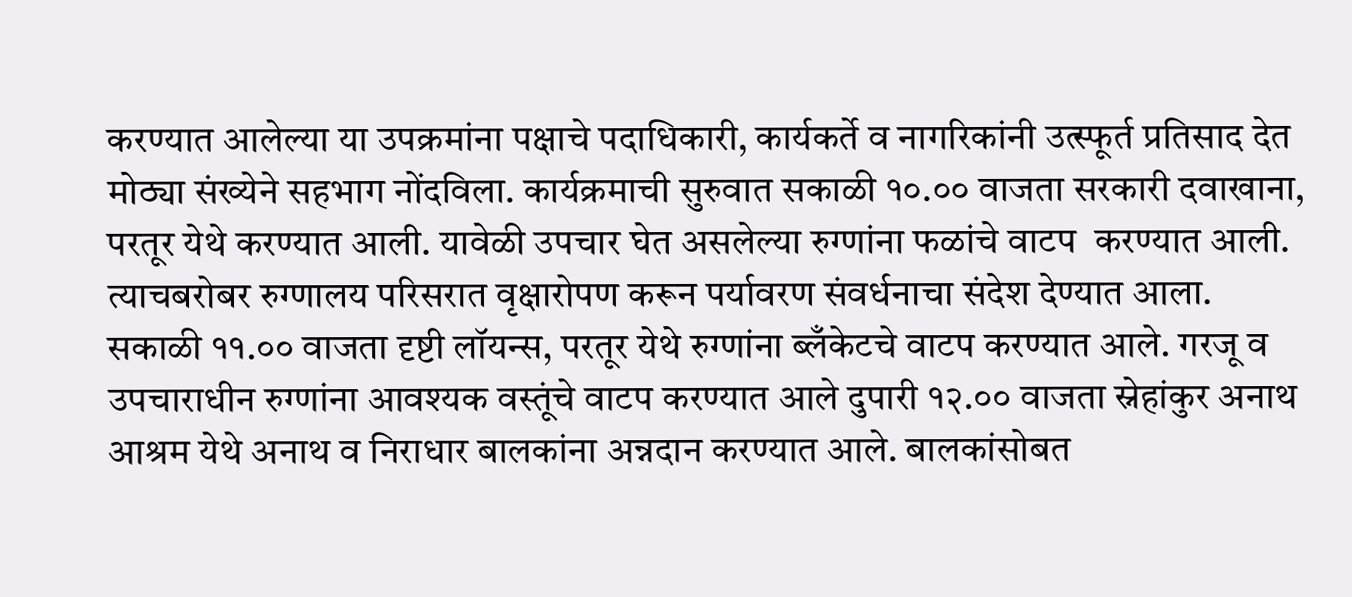करण्यात आलेल्या या उपक्रमांना पक्षाचे पदाधिकारी, कार्यकर्ते व नागरिकांनी उत्स्फूर्त प्रतिसाद देत मोठ्या संख्येने सहभाग नोंदविला. कार्यक्रमाची सुरुवात सकाळी १०.०० वाजता सरकारी दवाखाना, परतूर येथे करण्यात आली. यावेळी उपचार घेत असलेल्या रुग्णांना फळांचे वाटप  करण्यात आली. त्याचबरोबर रुग्णालय परिसरात वृक्षारोपण करून पर्यावरण संवर्धनाचा संदेश देण्यात आला.  सकाळी ११.०० वाजता दृष्टी लॉयन्स, परतूर येथे रुग्णांना ब्लँकेटचे वाटप करण्यात आले. गरजू व उपचाराधीन रुग्णांना आवश्यक वस्तूंचे वाटप करण्यात आले दुपारी १२.०० वाजता स्नेहांकुर अनाथ आश्रम येथे अनाथ व निराधार बालकांना अन्नदान करण्यात आले. बालकांसोबत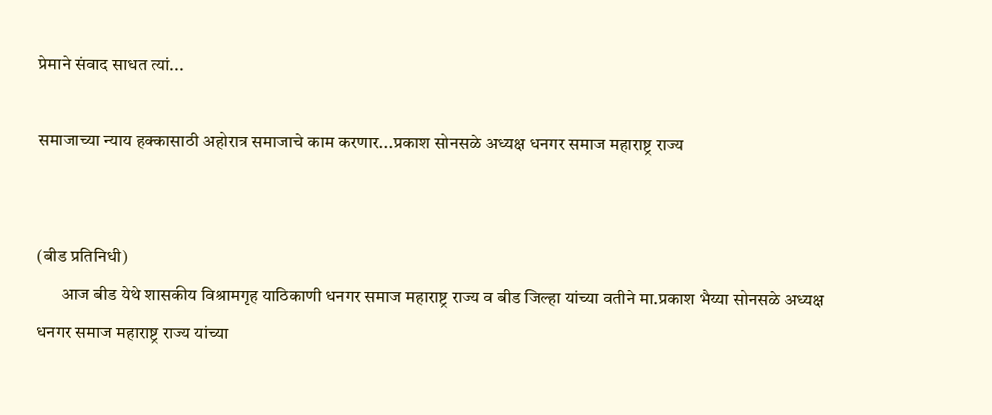प्रेमाने संवाद साधत त्यां...

समाजाच्या न्याय हक्कासाठी अहोरात्र समाजाचे काम करणार...प्रकाश सोनसळे अध्यक्ष धनगर समाज महाराष्ट्र राज्य


(बीड प्रतिनिधी)
       आज बीड येथे शासकीय विश्रामगृह याठिकाणी धनगर समाज महाराष्ट्र राज्य व बीड जिल्हा यांच्या वतीने मा.प्रकाश भैय्या सोनसळे अध्यक्ष धनगर समाज महाराष्ट्र राज्य यांच्या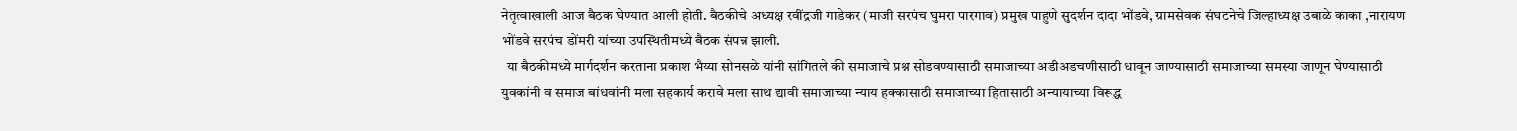नेतृत्वाखाली आज बैठक घेण्यात आली होती. बैठकीचे अध्यक्ष रवींद्रजी गाडेकर (माजी सरपंच घुमरा पारगाव) प्रमुख पाहुणे सुदर्शन दादा भोंडवे, ग्रामसेवक संघटनेचे जिल्हाध्यक्ष उबाळे काका ,नारायण भोंडवे सरपंच डोंमरी यांच्या उपस्थितीमध्ये बैठक संपन्न झाली.
  या बैठकीमध्ये मार्गदर्शन करताना प्रकाश भैय्या सोनसळे यांनी सांगितले की समाजाचे प्रश्न सोडवण्यासाठी समाजाच्या अडीअडचणीसाठी धावून जाण्यासाठी समाजाच्या समस्या जाणून घेण्यासाठी युवकांनी व समाज बांधवांनी मला सहकार्य करावे मला साथ द्यावी समाजाच्या न्याय हक्कासाठी समाजाच्या हितासाठी अन्यायाच्या विरूद्ध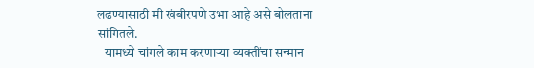लढण्यासाठी मी खंबीरपणे उभा आहे असे बोलताना सांगितले.
   यामध्ये चांगले काम करणाऱ्या व्यक्तींचा सन्मान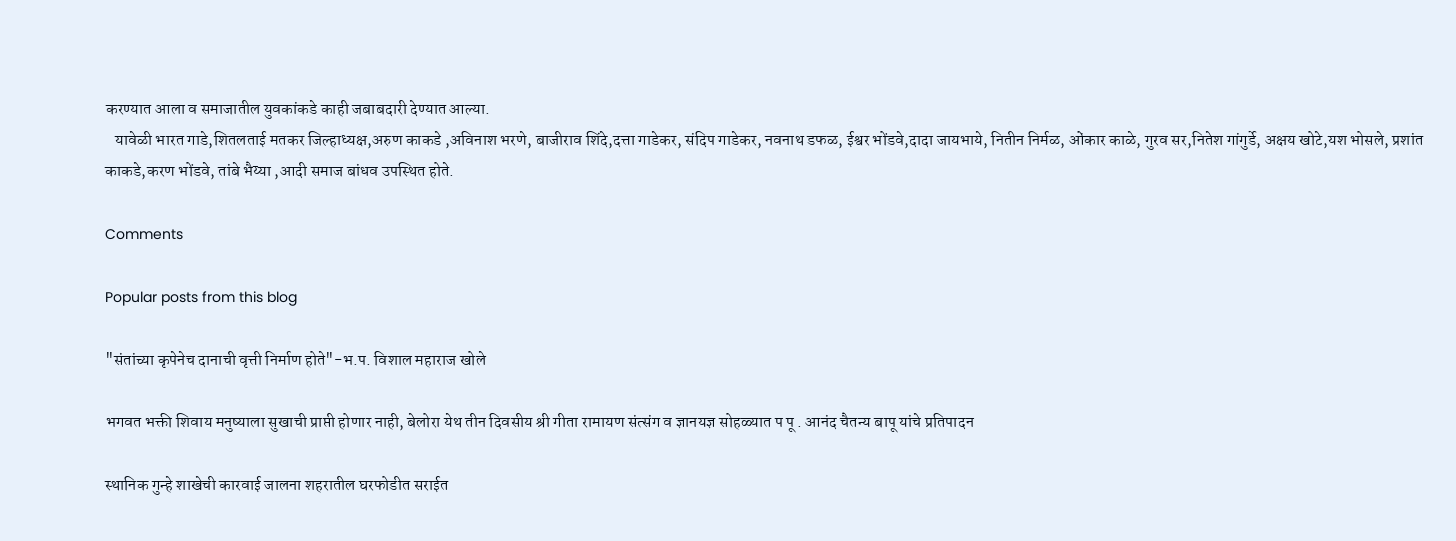करण्यात आला व समाजातील युवकांकडे काही जबाबदारी देण्यात आल्या.
   यावेळी भारत गाडे,शितलताई मतकर जिल्हाध्यक्ष,अरुण काकडे ,अविनाश भरणे, बाजीराव शिंदे,दत्ता गाडेकर, संदिप गाडेकर, नवनाथ डफळ, ईश्वर भोंडवे,दादा जायभाये, नितीन निर्मळ, ओंकार काळे, गुरव सर,नितेश गांगुर्डे, अक्षय खोटे,यश भोसले, प्रशांत काकडे,करण भोंडवे, तांबे भैय्या ,आदी समाज बांधव उपस्थित होते.

Comments

Popular posts from this blog

"संतांच्या कृपेनेच दानाची वृत्ती निर्माण होते"-भ.प. विशाल महाराज खोले

भगवत भक्ती शिवाय मनुष्याला सुखाची प्राप्ती होणार नाही, बेलोरा येथ तीन दिवसीय श्री गीता रामायण संत्संग व ज्ञानयज्ञ सोहळ्यात प पू . आनंद चैतन्य बापू यांचे प्रतिपादन

स्थानिक गुन्हे शाखेची कारवाई जालना शहरातील घरफोडीत सराईत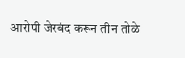आरोपी जेरबंद करून तीन तोळे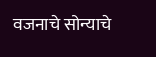वजनाचे सोन्याचे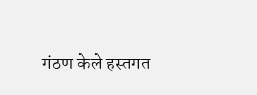गंठण केले हस्तगत